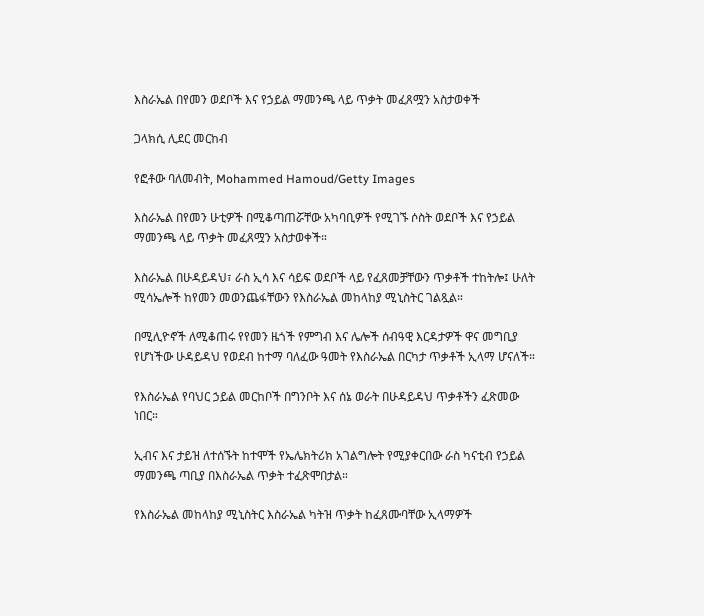እስራኤል በየመን ወደቦች እና የኃይል ማመንጫ ላይ ጥቃት መፈጸሟን አስታወቀች

ጋላክሲ ሊደር መርከብ

የፎቶው ባለመብት, Mohammed Hamoud/Getty Images

እስራኤል በየመን ሁቲዎች በሚቆጣጠሯቸው አካባቢዎች የሚገኙ ሶስት ወደቦች እና የኃይል ማመንጫ ላይ ጥቃት መፈጸሟን አስታወቀች።

እስራኤል በሁዳይዳህ፣ ራስ ኢሳ እና ሳይፍ ወደቦች ላይ የፈጸመቻቸውን ጥቃቶች ተከትሎ፤ ሁለት ሚሳኤሎች ከየመን መወንጨፋቸውን የእስራኤል መከላከያ ሚኒስትር ገልጿል።

በሚሊዮኖች ለሚቆጠሩ የየመን ዜጎች የምግብ እና ሌሎች ሰብዓዊ እርዳታዎች ዋና መግቢያ የሆነችው ሁዳይዳህ የወደብ ከተማ ባለፈው ዓመት የእስራኤል በርካታ ጥቃቶች ኢላማ ሆናለች።

የእስራኤል የባህር ኃይል መርከቦች በግንቦት እና ሰኔ ወራት በሁዳይዳህ ጥቃቶችን ፈጽመው ነበር።

ኢብና እና ታይዝ ለተሰኙት ከተሞች የኤሌክትሪክ አገልግሎት የሚያቀርበው ራስ ካናቲብ የኃይል ማመንጫ ጣቢያ በእስራኤል ጥቃት ተፈጽሞበታል።

የእስራኤል መከላከያ ሚኒስትር እስራኤል ካትዝ ጥቃት ከፈጸሙባቸው ኢላማዎች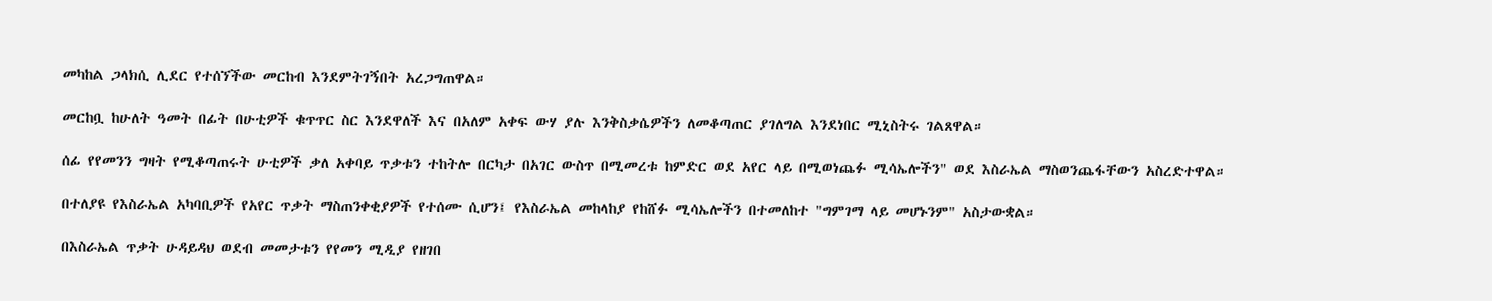መካከል ጋላክሲ ሊደር የተሰኘችው መርከብ እንደምትገኝበት አረጋግጠዋል።

መርከቧ ከሁለት ዓመት በፊት በሁቲዎች ቁጥጥር ስር እንደዋለች እና በአለም አቀፍ ውሃ ያሉ እንቅስቃሴዎችን ለመቆጣጠር ያገለግል እንደነበር ሚኒስትሩ ገልጸዋል።

ሰፊ የየመንን ግዛት የሚቆጣጠሩት ሁቲዎች ቃለ አቀባይ ጥቃቱን ተከትሎ በርካታ በአገር ውስጥ በሚመረቱ ከምድር ወደ አየር ላይ በሚወነጨፉ ሚሳኤሎችን" ወደ እስራኤል ማስወንጨፋቸውን አስረድተዋል።

በተለያዩ የእስራኤል አካባቢዎች የአየር ጥቃት ማስጠንቀቂያዎች የተሰሙ ሲሆን፤ የእስራኤል መከላከያ የከሸፉ ሚሳኤሎችን በተመለከተ "ግምገማ ላይ መሆኑንም" አስታውቋል።

በእስራኤል ጥቃት ሁዳይዳህ ወደብ መመታቱን የየመን ሚዲያ የዘገበ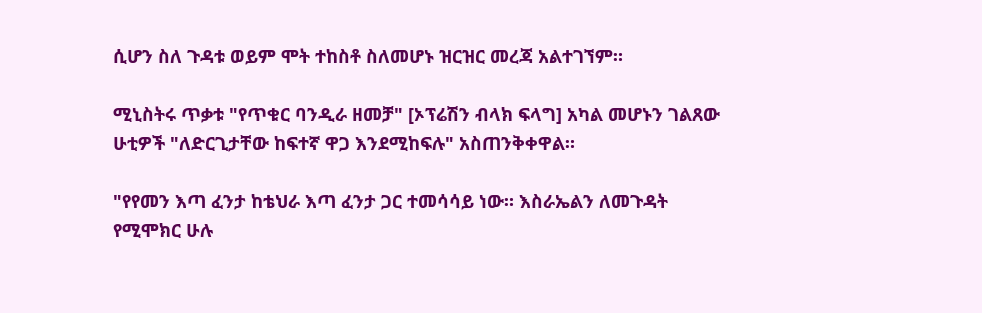ሲሆን ስለ ጉዳቱ ወይም ሞት ተከስቶ ስለመሆኑ ዝርዝር መረጃ አልተገኘም።

ሚኒስትሩ ጥቃቱ "የጥቁር ባንዲራ ዘመቻ" [ኦፕሬሽን ብላክ ፍላግ] አካል መሆኑን ገልጸው ሁቲዎች "ለድርጊታቸው ከፍተኛ ዋጋ እንደሚከፍሉ" አስጠንቅቀዋል።

"የየመን እጣ ፈንታ ከቴህራ እጣ ፈንታ ጋር ተመሳሳይ ነው። እስራኤልን ለመጉዳት የሚሞክር ሁሉ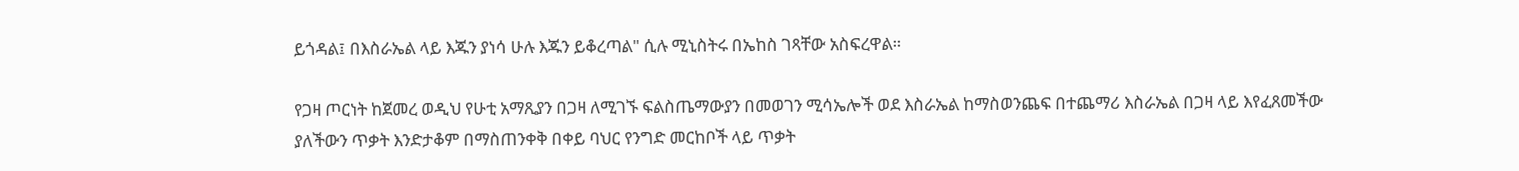ይጎዳል፤ በእስራኤል ላይ እጁን ያነሳ ሁሉ እጁን ይቆረጣል" ሲሉ ሚኒስትሩ በኤከስ ገጻቸው አስፍረዋል።

የጋዛ ጦርነት ከጀመረ ወዲህ የሁቲ አማጺያን በጋዛ ለሚገኙ ፍልስጤማውያን በመወገን ሚሳኤሎች ወደ እስራኤል ከማስወንጨፍ በተጨማሪ እስራኤል በጋዛ ላይ እየፈጸመችው ያለችውን ጥቃት እንድታቆም በማስጠንቀቅ በቀይ ባህር የንግድ መርከቦች ላይ ጥቃት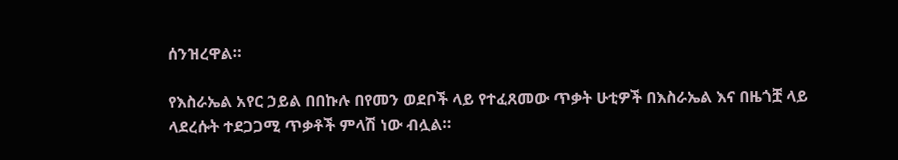ሰንዝረዋል።

የእስራኤል አየር ኃይል በበኩሉ በየመን ወደቦች ላይ የተፈጸመው ጥቃት ሁቲዎች በእስራኤል እና በዜጎቿ ላይ ላደረሱት ተደጋጋሚ ጥቃቶች ምላሽ ነው ብሏል።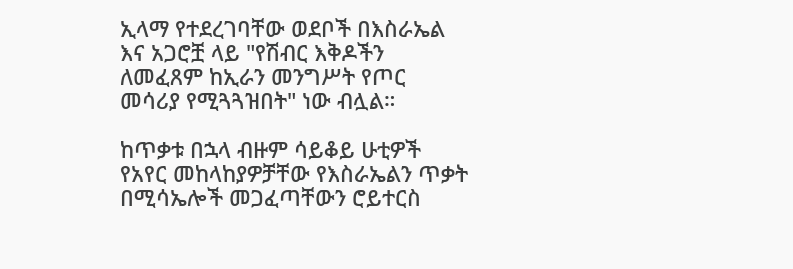ኢላማ የተደረገባቸው ወደቦች በእስራኤል እና አጋሮቿ ላይ "የሽብር እቅዶችን ለመፈጸም ከኢራን መንግሥት የጦር መሳሪያ የሚጓጓዝበት" ነው ብሏል።

ከጥቃቱ በኋላ ብዙም ሳይቆይ ሁቲዎች የአየር መከላከያዎቻቸው የእስራኤልን ጥቃት በሚሳኤሎች መጋፈጣቸውን ሮይተርስ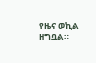የዜና ወኪል ዘግቧል።